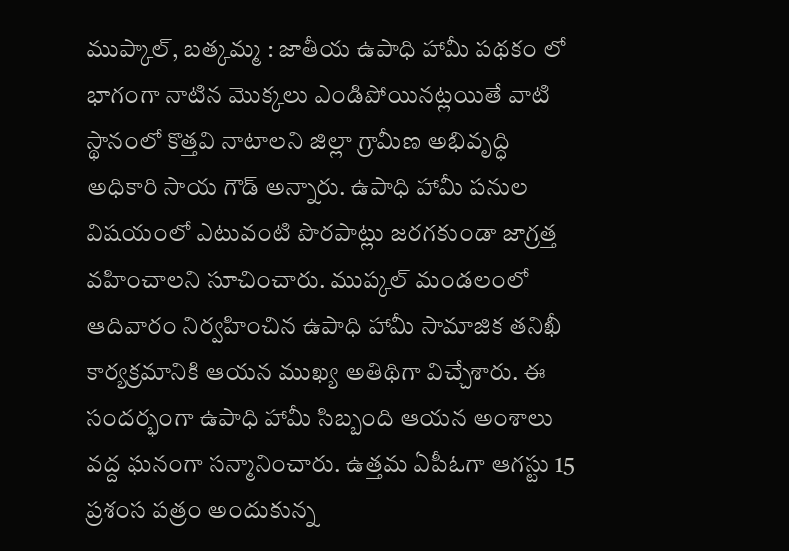ముప్కాల్, బత్కమ్మ : జాతీయ ఉపాధి హామీ పథకం లో భాగంగా నాటిన మొక్కలు ఎండిపోయినట్లయితే వాటి స్థానంలో కొత్తవి నాటాలని జిల్లా గ్రామీణ అభివృద్ధి అధికారి సాయ గౌడ్ అన్నారు. ఉపాధి హామీ పనుల విషయంలో ఎటువంటి పొరపాట్లు జరగకుండా జాగ్రత్త వహించాలని సూచించారు. ముప్కల్ మండలంలో ఆదివారం నిర్వహించిన ఉపాధి హామీ సామాజిక తనిఖీ కార్యక్రమానికి ఆయన ముఖ్య అతిథిగా విచ్చేశారు. ఈ సందర్భంగా ఉపాధి హామీ సిబ్బంది ఆయన అంశాలు వద్ద ఘనంగా సన్మానించారు. ఉత్తమ ఏపీఓగా ఆగస్టు 15 ప్రశంస పత్రం అందుకున్న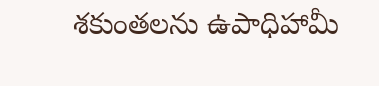శకుంతలను ఉపాధిహామీ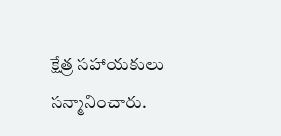క్షేత్ర సహాయకులు సన్మానించారు.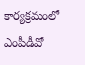కార్యక్రమంలో ఎంపీడీవో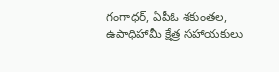గంగాధర్, ఏపీఓ శకుంతల, ఉపాధిహామీ క్షేత్ర సహాయకులు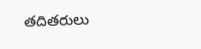తదితరులు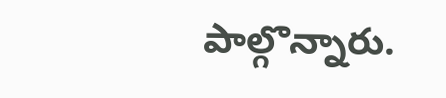పాల్గొన్నారు.